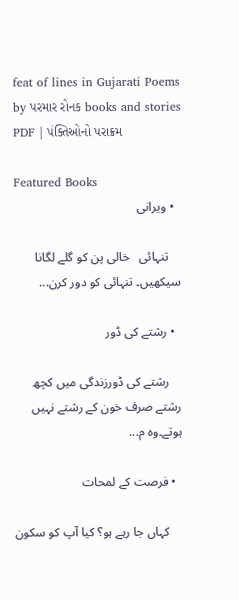feat of lines in Gujarati Poems by પરમાર રોનક books and stories PDF | પંક્તિઓનો પરાક્રમ

Featured Books
  • ویرانی

    تنہائی   خالی پن کو گلے لگانا سیکھیں۔ تنہائی کو دور کرن...

  • رشتے کی ڈور

    رشتے کی ڈورزندگی میں کچھ رشتے صرف خون کے رشتے نہیں ہوتے۔وہ م...

  • فرصت کے لمحات

    کہاں جا رہے ہو؟ کیا آپ کو سکون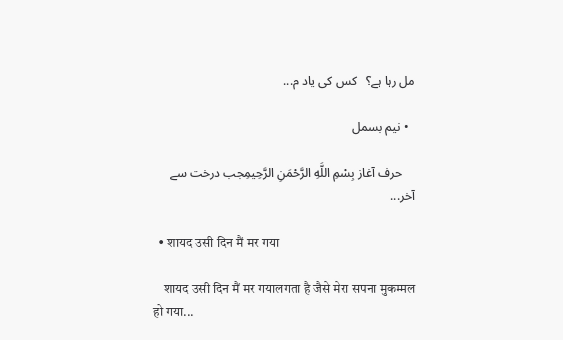مل رہا ہے؟   کس کی یاد م...

  • نیم بسمل

    حرف آغاز بِسْمِ اللَّهِ الرَّحْمَنِ الرَّحِيمِجب درخت سے آخر...

  • शायद उसी दिन मैं मर गया

    शायद उसी दिन मैं मर गयालगता है जैसे मेरा सपना मुकम्मल हो गया...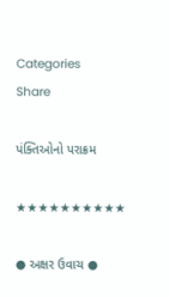Categories
Share

પંક્તિઓનો પરાક્રમ

★★★★★★★★★★

● અક્ષર ઉવાચ ●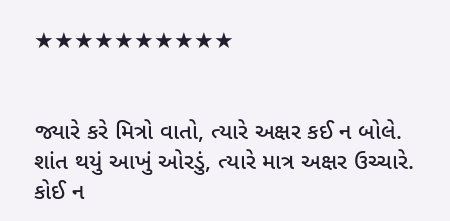★★★★★★★★★★


જ્યારે કરે મિત્રો વાતો, ત્યારે અક્ષર કઈ ન બોલે.
શાંત થયું આખું ઓરડું, ત્યારે માત્ર અક્ષર ઉચ્ચારે.
કોઈ ન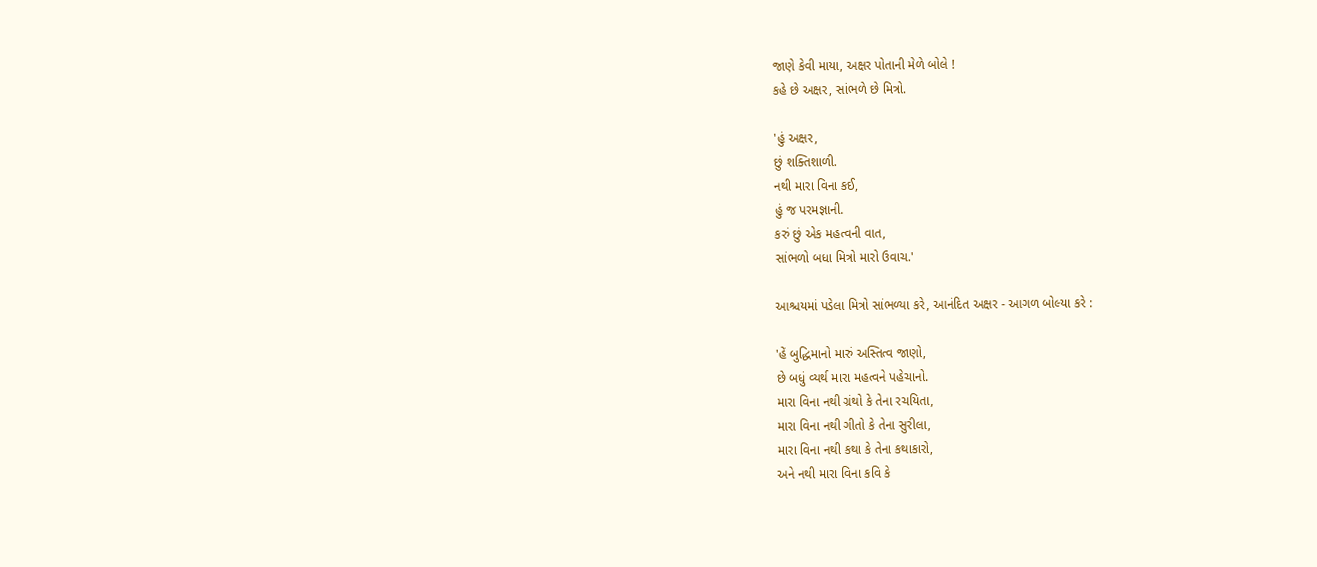જાણે કેવી માયા, અક્ષર પોતાની મેળે બોલે !
કહે છે અક્ષર, સાંભળે છે મિત્રો.

'હું અક્ષર,
છું શક્તિશાળી.
નથી મારા વિના કઈ,
હું જ પરમજ્ઞાની.
કરું છું એક મહત્વની વાત,
સાંભળો બધા મિત્રો મારો ઉવાચ.'

આશ્ચયમાં પડેલા મિત્રો સાંભળ્યા કરે, આનંદિત અક્ષર - આગળ બોલ્યા કરે :

'હેં બુદ્ધિમાનો મારું અસ્તિત્વ જાણો,
છે બધું વ્યર્થ મારા મહત્વને પહેચાનો.
મારા વિના નથી ગ્રંથો કે તેના રચયિતા,
મારા વિના નથી ગીતો કે તેના સુરીલા,
મારા વિના નથી કથા કે તેના કથાકારો,
અને નથી મારા વિના કવિ કે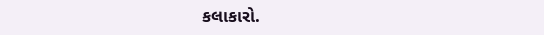કલાકારો.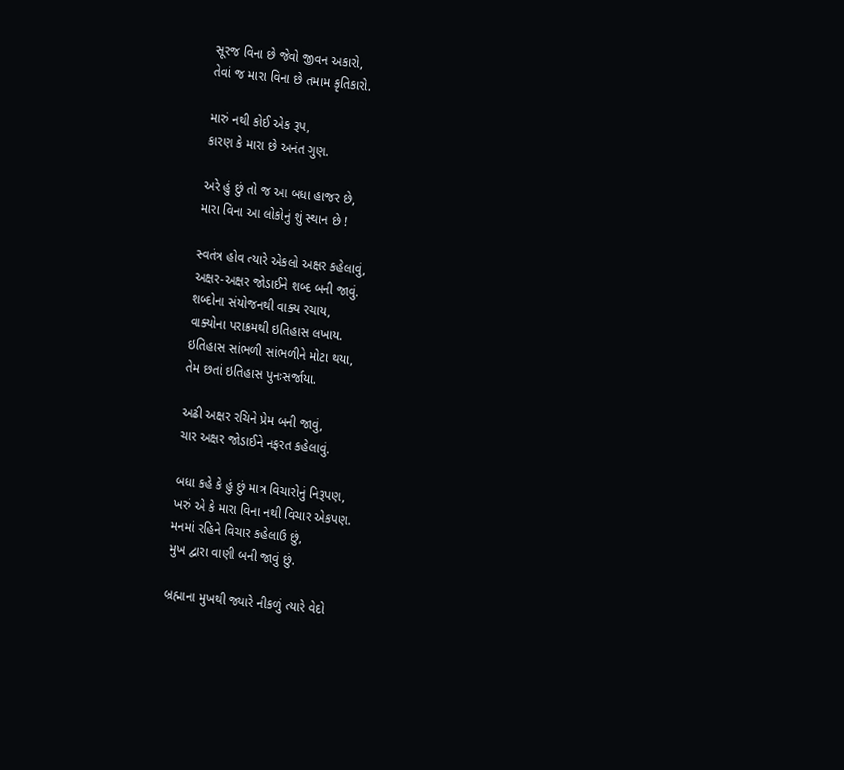સૂરજ વિના છે જેવો જીવન અકારો,
તેવાં જ મારા વિના છે તમામ કૃતિકારો.

મારું નથી કોઈ એક રૂપ,
કારણ કે મારા છે અનંત ગુણ.

અરે હું છું તો જ આ બધા હાજર છે,
મારા વિના આ લોકોનું શું સ્થાન છે !

સ્વતંત્ર હોવ ત્યારે એકલો અક્ષર કહેલાવું,
અક્ષર-અક્ષર જોડાઈને શબ્દ બની જાવું.
શબ્દોના સંયોજનથી વાક્ય રચાય,
વાક્યોના પરાક્રમથી ઇતિહાસ લખાય.
ઇતિહાસ સાંભળી સાંભળીને મોટા થયા,
તેમ છતાં ઇતિહાસ પુનઃસર્જાયા.

અઢી અક્ષર રચિને પ્રેમ બની જાવું,
ચાર અક્ષર જોડાઈને નફરત કહેલાવું.

બધા કહે કે હું છું માત્ર વિચારોનું નિરૂપણ,
ખરું એ કે મારા વિના નથી વિચાર એકપણ.
મનમાં રહિને વિચાર કહેલાઉ છું,
મુખ દ્વારા વાણી બની જાવું છું.

બ્રહ્માના મુખથી જ્યારે નીકળું ત્યારે વેદો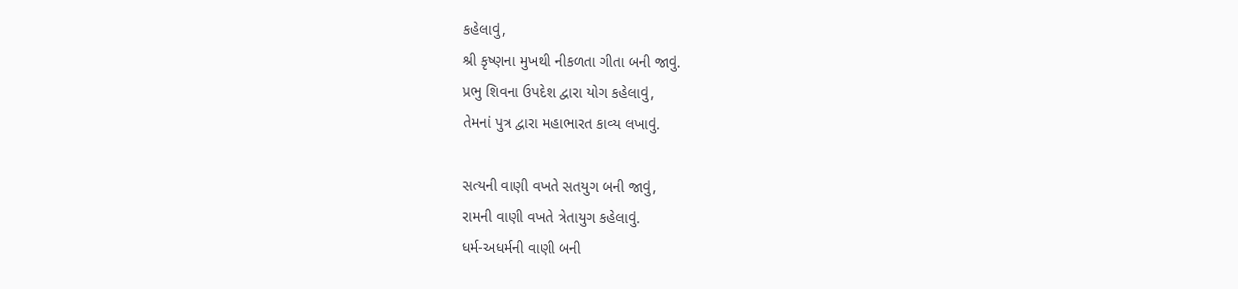કહેલાવું,
શ્રી કૃષ્ણના મુખથી નીકળતા ગીતા બની જાવું.
પ્રભુ શિવના ઉપદેશ દ્વારા યોગ કહેલાવું,
તેમનાં પુત્ર દ્વારા મહાભારત કાવ્ય લખાવું.

સત્યની વાણી વખતે સતયુગ બની જાવું,
રામની વાણી વખતે ત્રેતાયુગ કહેલાવું.
ધર્મ-અધર્મની વાણી બની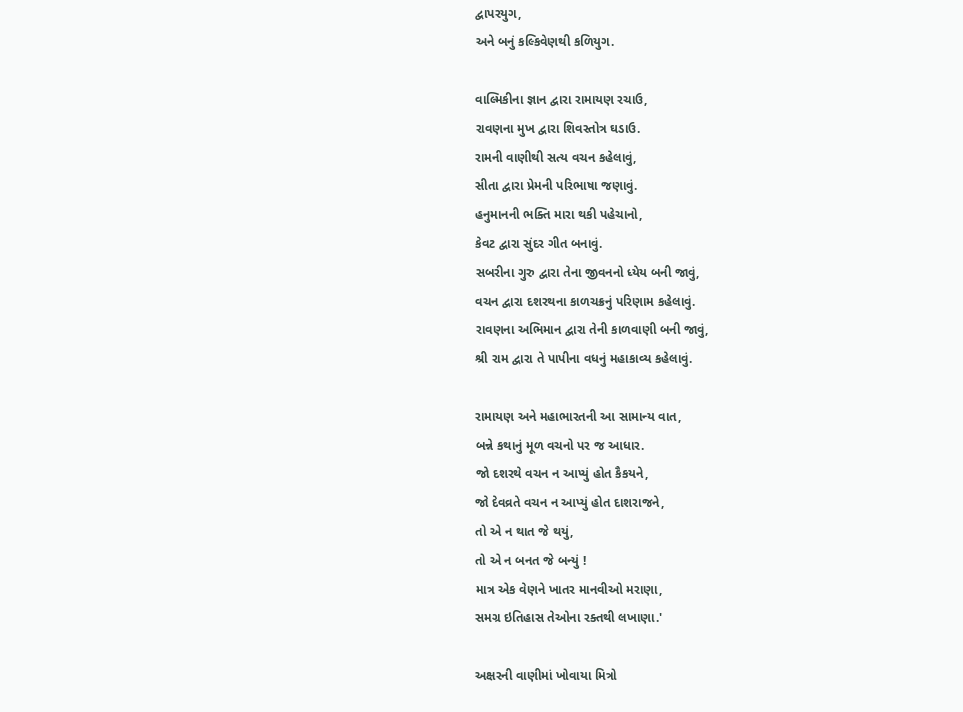દ્વાપરયુગ,
અને બનું કલ્કિવેણથી કળિયુગ.

વાલ્મિકીના જ્ઞાન દ્વારા રામાયણ રચાઉ,
રાવણના મુખ દ્વારા શિવસ્તોત્ર ઘડાઉ.
રામની વાણીથી સત્ય વચન કહેલાવું,
સીતા દ્વારા પ્રેમની પરિભાષા જણાવું.
હનુમાનની ભક્તિ મારા થકી પહેચાનો,
કેવટ દ્વારા સુંદર ગીત બનાવું.
સબરીના ગુરુ દ્વારા તેના જીવનનો ધ્યેય બની જાવું,
વચન દ્વારા દશરથના કાળચક્રનું પરિણામ કહેલાવું.
રાવણના અભિમાન દ્વારા તેની કાળવાણી બની જાવું,
શ્રી રામ દ્વારા તે પાપીના વધનું મહાકાવ્ય કહેલાવું.

રામાયણ અને મહાભારતની આ સામાન્ય વાત,
બન્ને કથાનું મૂળ વચનો પર જ આધાર.
જો દશરથે વચન ન આપ્યું હોત કૈકયને,
જો દેવવ્રતે વચન ન આપ્યું હોત દાશરાજને,
તો એ ન થાત જે થયું,
તો એ ન બનત જે બન્યું !
માત્ર એક વેણને ખાતર માનવીઓ મરાણા,
સમગ્ર ઇતિહાસ તેઓના રક્તથી લખાણા.'

અક્ષરની વાણીમાં ખોવાયા મિત્રો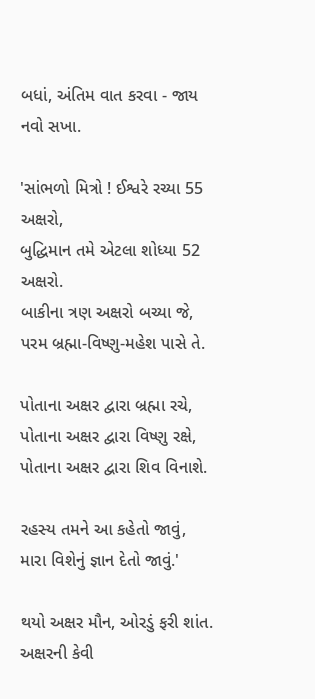બધાં, અંતિમ વાત કરવા - જાય નવો સખા.

'સાંભળો મિત્રો ! ઈશ્વરે રચ્યા 55 અક્ષરો,
બુદ્ધિમાન તમે એટલા શોધ્યા 52 અક્ષરો.
બાકીના ત્રણ અક્ષરો બચ્યા જે,
પરમ બ્રહ્મા-વિષ્ણુ-મહેશ પાસે તે.

પોતાના અક્ષર દ્વારા બ્રહ્મા રચે,
પોતાના અક્ષર દ્વારા વિષ્ણુ રક્ષે,
પોતાના અક્ષર દ્વારા શિવ વિનાશે.

રહસ્ય તમને આ કહેતો જાવું,
મારા વિશેનું જ્ઞાન દેતો જાવું.'

થયો અક્ષર મૌન, ઓરડું ફરી શાંત.
અક્ષરની કેવી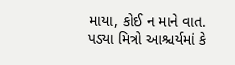માયા, કોઈ ન માને વાત.
પડ્યા મિત્રો આશ્ચર્યમાં કે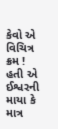કેવો એ વિચિત્ર ક્રમ !
હતી એ ઈશ્વરની માયા કે માત્ર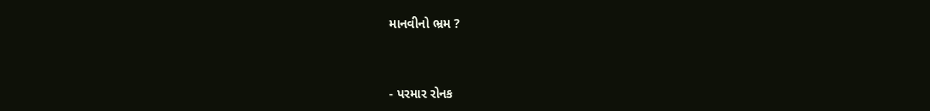માનવીનો ભ્રમ ?


- પરમાર રોનક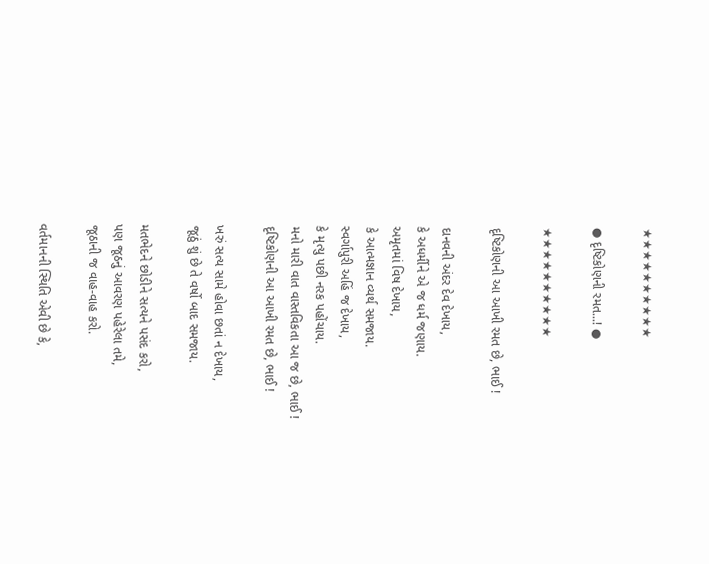★★★★★★★★★★

● દૃષ્ટિકોણની રમત...! ●

★★★★★★★★★★

દૃષ્ટિકોણની આ આખી રમત છે, ભાઈ !

દાનવની અંદર દેવ દેખાય,
કે અધર્મીને એ જ ધર્મ જણાય.
અમૃતમાં વિષ દેખાય,
કે આત્મજ્ઞાન વ્યર્થ સમજાય.
સ્વર્ગાપુરી અહિં જ દેખાય,
કે મૃત્યુ પછી નરક પહોંચાય.
મનો મારી વાત વાસ્તવિકતા આ જ છે, ભાઈ !
દૃષ્ટિકોણની આ આખી રમત છે, ભાઈ !

ખરું સત્ય સામે હોવા છતાં ન દેખાય,
જૂઠું શું છે તે વર્ષો બાદ સમજાય.

મતભેદને છોડીને સત્યને પસંદ કરો,
પણ જૂઠનું આવરણ પહેરેલા તમે,
જૂઠાની જ વાહ-વાહ કરો.

વર્તમાનની સ્થિતિ એવી છે કે,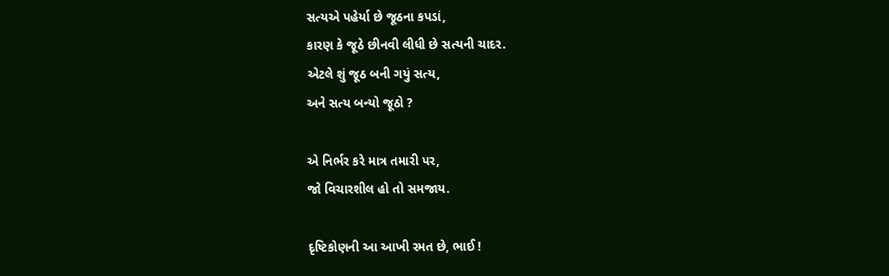સત્યએ પહેર્યા છે જૂઠના કપડાં,
કારણ કે જૂઠે છીનવી લીધી છે સત્યની ચાદર.
એટલે શું જૂઠ બની ગયું સત્ય,
અને સત્ય બન્યો જૂઠો ?

એ નિર્ભર કરે માત્ર તમારી પર,
જો વિચારશીલ હો તો સમજાય.

દૃષ્ટિકોણની આ આખી રમત છે, ભાઈ !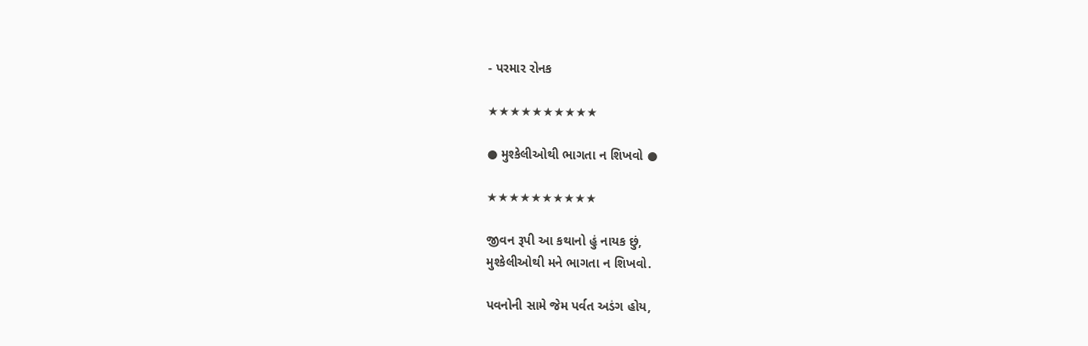- પરમાર રોનક

★★★★★★★★★★

● મુશ્કેલીઓથી ભાગતા ન શિખવો ●

★★★★★★★★★★

જીવન રૂપી આ કથાનો હું નાયક છું,
મુશ્કેલીઓથી મને ભાગતા ન શિખવો.

પવનોની સામે જેમ પર્વત અડંગ હોય,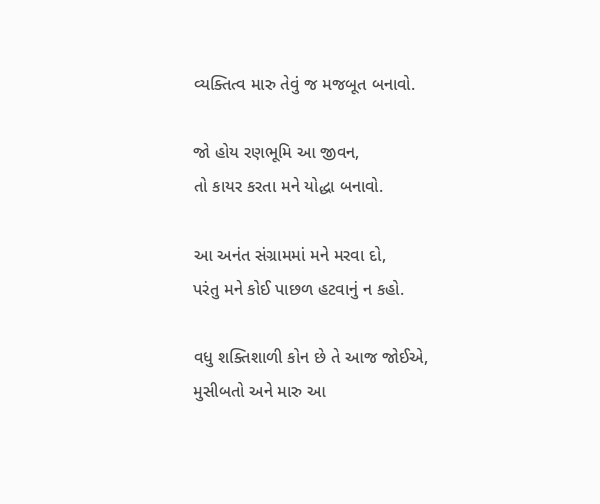વ્યક્તિત્વ મારુ તેવું જ મજબૂત બનાવો.

જો હોય રણભૂમિ આ જીવન,
તો કાયર કરતા મને યોદ્ધા બનાવો.

આ અનંત સંગ્રામમાં મને મરવા દો,
પરંતુ મને કોઈ પાછળ હટવાનું ન કહો.

વધુ શક્તિશાળી કોન છે તે આજ જોઈએ,
મુસીબતો અને મારુ આ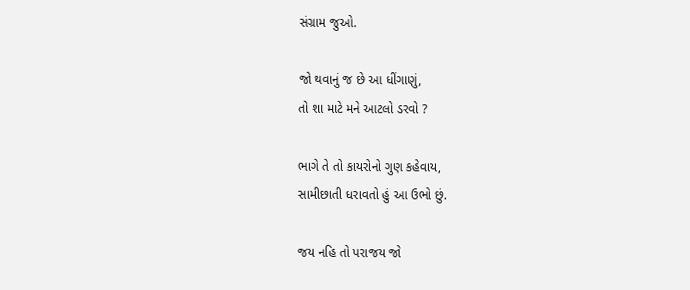સંગ્રામ જુઓ.

જો થવાનું જ છે આ ધીંગાણું,
તો શા માટે મને આટલો ડરવો ?

ભાગે તે તો કાયરોનો ગુણ કહેવાય,
સામીછાતી ધરાવતો હું આ ઉભો છું.

જય નહિ તો પરાજય જો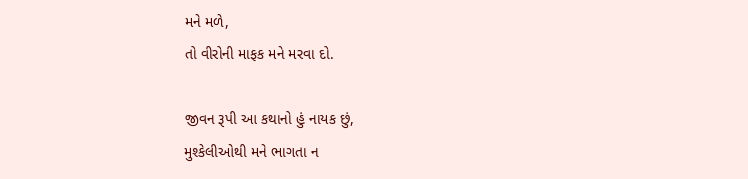મને મળે,
તો વીરોની માફક મને મરવા દો.

જીવન રૂપી આ કથાનો હું નાયક છું,
મુશ્કેલીઓથી મને ભાગતા ન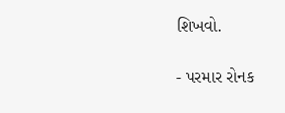શિખવો.

- પરમાર રોનક